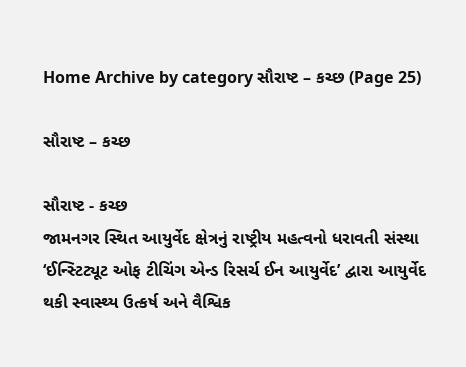Home Archive by category સૌરાષ્ટ – કચ્છ (Page 25)

સૌરાષ્ટ – કચ્છ

સૌરાષ્ટ - કચ્છ
જામનગર સ્થિત આયુર્વેદ ક્ષેત્રનું રાષ્ટ્રીય મહત્વનો ધરાવતી સંસ્થા ‘ઈન્સ્ટિટ્યૂટ ઓફ ટીચિંગ એન્ડ રિસર્ચ ઈન આયુર્વેદ’ દ્વારા આયુર્વેદ થકી સ્વાસ્થ્ય ઉત્કર્ષ અને વૈશ્વિક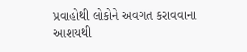પ્રવાહોથી લોકોને અવગત કરાવવાના આશયથી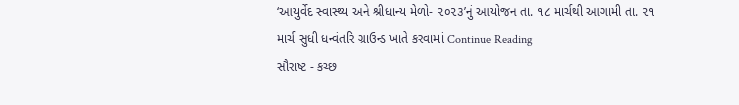‘આયુર્વેદ સ્વાસ્થ્ય અને શ્રીધાન્ય મેળો- ૨૦૨૩’નું આયોજન તા. ૧૮ માર્ચથી આગામી તા. ૨૧ માર્ચ સુધી ધન્વંતરિ ગ્રાઉન્ડ ખાતે કરવામાં Continue Reading
સૌરાષ્ટ - કચ્છ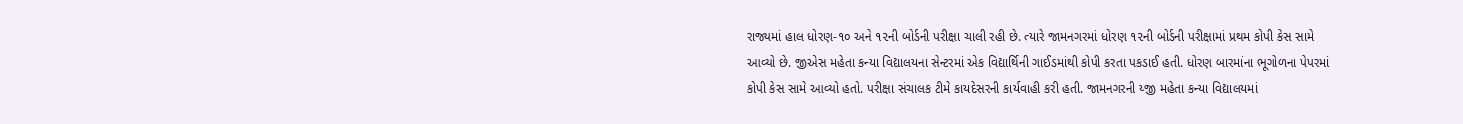રાજ્યમાં હાલ ધોરણ-૧૦ અને ૧૨ની બોર્ડની પરીક્ષા ચાલી રહી છે. ત્યારે જામનગરમાં ધોરણ ૧૨ની બોર્ડની પરીક્ષામાં પ્રથમ કોપી કેસ સામે આવ્યો છે. જીએસ મહેતા કન્યા વિદ્યાલયના સેન્ટરમાં એક વિદ્યાર્થિની ગાઈડમાંથી કોપી કરતા પકડાઈ હતી. ધોરણ બારમાંના ભૂગોળના પેપરમાં કોપી કેસ સામે આવ્યો હતો. પરીક્ષા સંચાલક ટીમે કાયદેસરની કાર્યવાહી કરી હતી. જામનગરની ય્જી મહેતા કન્યા વિદ્યાલયમાં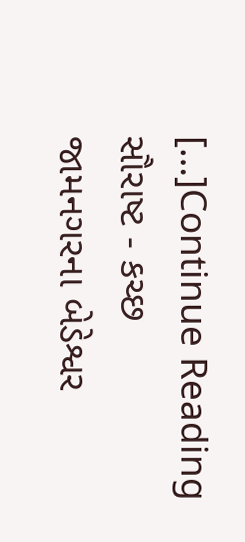[…]Continue Reading
સૌરાષ્ટ - કચ્છ
જામનગરના બેડેશ્વર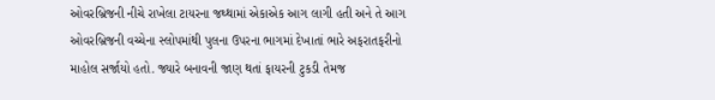ઓવરબ્રિજની નીચે રાખેલા ટાયરના જથ્થામાં એકાએક આગ લાગી હતી અને તે આગ ઓવરબ્રિજની વચ્ચેના સ્લોપમાંથી પુલના ઉપરના ભાગમાં દેખાતાં ભારે અફરાતફરીનો માહોલ સર્જાયો હતો. જ્યારે બનાવની જાણ થતાં ફાયરની ટુકડી તેમજ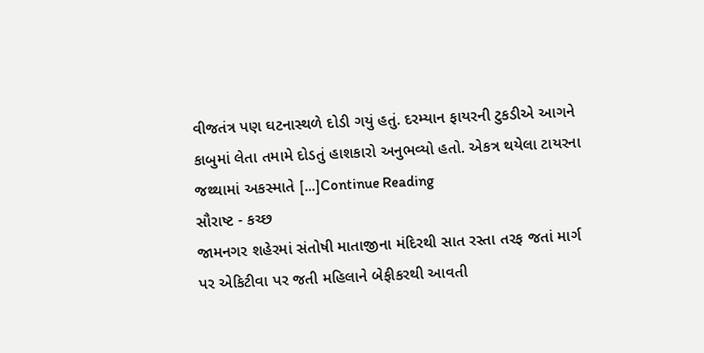વીજતંત્ર પણ ઘટનાસ્થળે દોડી ગયું હતું. દરમ્યાન ફાયરની ટુકડીએ આગને કાબુમાં લેતા તમામે દોડતું હાશકારો અનુભવ્યો હતો. એકત્ર થયેલા ટાયરના જથ્થામાં અકસ્માતે […]Continue Reading
સૌરાષ્ટ - કચ્છ
જામનગર શહેરમાં સંતોષી માતાજીના મંદિરથી સાત રસ્તા તરફ જતાં માર્ગ પર એકિટીવા પર જતી મહિલાને બેફીકરથી આવતી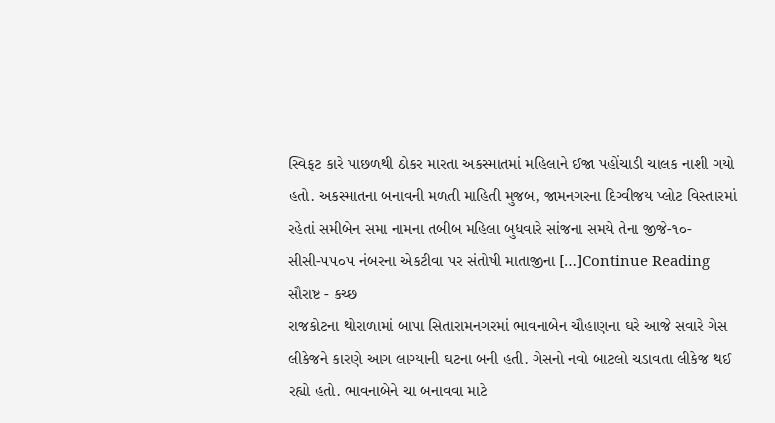સ્વિફટ કારે પાછળથી ઠોકર મારતા અકસ્માતમાં મહિલાને ઈજા પહોંચાડી ચાલક નાશી ગયો હતો. અકસ્માતના બનાવની મળતી માહિતી મુજબ, જામનગરના દિગ્વીજય પ્લોટ વિસ્તારમાં રહેતાં સમીબેન સમા નામના તબીબ મહિલા બુધવારે સાંજના સમયે તેના જીજે-૧૦-સીસી-૫૫૦૫ નંબરના એકટીવા પર સંતોષી માતાજીના […]Continue Reading
સૌરાષ્ટ - કચ્છ
રાજકોટના થોરાળામાં બાપા સિતારામનગરમાં ભાવનાબેન ચૌહાણના ઘરે આજે સવારે ગેસ લીકેજને કારણે આગ લાગ્યાની ઘટના બની હતી. ગેસનો નવો બાટલો ચડાવતા લીકેજ થઈ રહ્યો હતો. ભાવનાબેને ચા બનાવવા માટે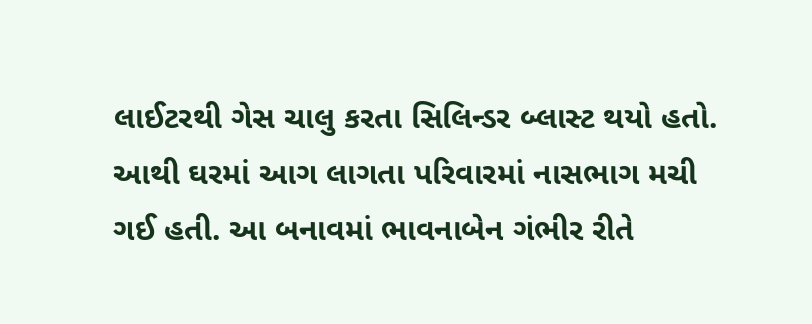લાઈટરથી ગેસ ચાલુ કરતા સિલિન્ડર બ્લાસ્ટ થયો હતો. આથી ઘરમાં આગ લાગતા પરિવારમાં નાસભાગ મચી ગઈ હતી. આ બનાવમાં ભાવનાબેન ગંભીર રીતે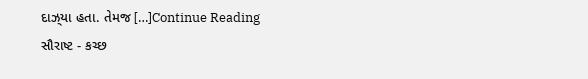દાઝ્‌યા હતા. તેમજ […]Continue Reading
સૌરાષ્ટ - કચ્છ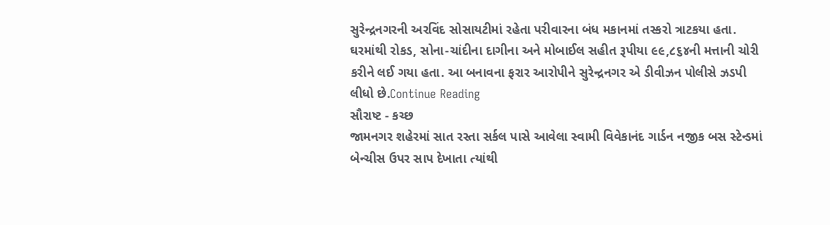સુરેન્દ્રનગરની અરવિંદ સોસાયટીમાં રહેતા પરીવારના બંધ મકાનમાં તસ્કરો ત્રાટકયા હતા. ઘરમાંથી રોકડ, સોના-ચાંદીના દાગીના અને મોબાઈલ સહીત રૂપીયા ૯૯,૮૬૪ની મત્તાની ચોરી કરીને લઈ ગયા હતા. આ બનાવના ફરાર આરોપીને સુરેન્દ્રનગર એ ડીવીઝન પોલીસે ઝડપી લીધો છે.Continue Reading
સૌરાષ્ટ - કચ્છ
જામનગર શહેરમાં સાત રસ્તા સર્કલ પાસે આવેલા સ્વામી વિવેકાનંદ ગાર્ડન નજીક બસ સ્ટેન્ડમાં બેન્ચીસ ઉપર સાપ દેખાતા ત્યાંથી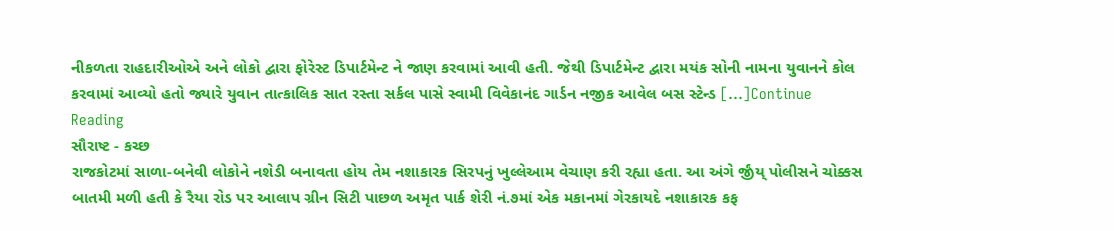નીકળતા રાહદારીઓએ અને લોકો દ્વારા ફોરેસ્ટ ડિપાર્ટમેન્ટ ને જાણ કરવામાં આવી હતી. જેથી ડિપાર્ટમેન્ટ દ્વારા મયંક સોની નામના યુવાનને કોલ કરવામાં આવ્યો હતો જ્યારે યુવાન તાત્કાલિક સાત રસ્તા સર્કલ પાસે સ્વામી વિવેકાનંદ ગાર્ડન નજીક આવેલ બસ સ્ટેન્ડ […]Continue Reading
સૌરાષ્ટ - કચ્છ
રાજકોટમાં સાળા-બનેવી લોકોને નશેડી બનાવતા હોય તેમ નશાકારક સિરપનું ખુલ્લેઆમ વેચાણ કરી રહ્યા હતા. આ અંગે ર્જીંય્ પોલીસને ચોક્કસ બાતમી મળી હતી કે રૈયા રોડ પર આલાપ ગ્રીન સિટી પાછળ અમૃત પાર્ક શેરી નં.૭માં એક મકાનમાં ગેરકાયદે નશાકારક કફ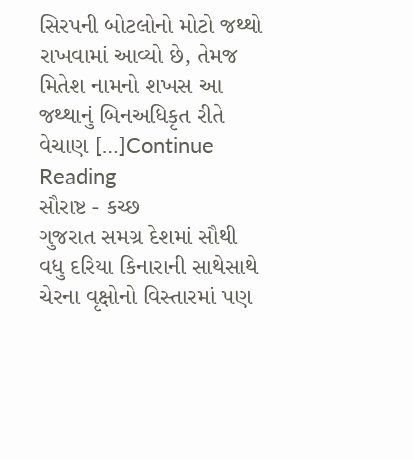સિરપની બોટલોનો મોટો જથ્થો રાખવામાં આવ્યો છે, તેમજ મિતેશ નામનો શખસ આ જથ્થાનું બિનઅધિકૃત રીતે વેચાણ […]Continue Reading
સૌરાષ્ટ - કચ્છ
ગુજરાત સમગ્ર દેશમાં સૌથી વધુ દરિયા કિનારાની સાથેસાથે ચેરના વૃક્ષોનો વિસ્તારમાં પણ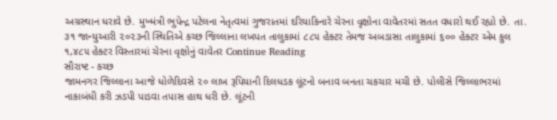અગ્રસ્થાન ધરાવે છે. મુખ્મંત્રી ભુપેન્દ્ર પટેલના નેતૃત્વમાં ગુજરાતમાં દરિયાકિનારે ચેરના વૃક્ષોના વાવેતરમાં સતત વધારો થઈ રહ્યો છે. તા. ૩૧ જાન્યુઆરી ૨૦૨૩ની સ્થિતિએ કચ્છ જિલ્લાના લખપત તાલુકામાં ૮૮૫ હેક્ટર તેમજ અબડાસા તાલુકામાં ૬૦૦ હેક્ટર એમ કુલ ૧,૪૮૫ હેક્ટર વિસ્તારમાં ચેરના વૃક્ષોનું વાવેતર Continue Reading
સૌરાષ્ટ - કચ્છ
જામનગર જિલ્લાના આજે ધોળેદિવસે ૨૦ લાખ રૂપિયાની દિલધડક લૂંટનો બનાવ બનતા ચકચાર મચી છે. પોલીસે જિલ્લાભરમાં નાકાબંધી કરી ઝડપી પાડવા તપાસ હાથ ધરી છે. લૂંટની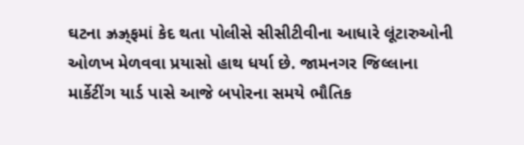ઘટના ઝ્રઝ્ર્‌ફમાં કેદ થતા પોલીસે સીસીટીવીના આધારે લૂંટારુઓની ઓળખ મેળવવા પ્રયાસો હાથ ધર્યા છે. જામનગર જિલ્લાના માર્કેટીંગ યાર્ડ પાસે આજે બપોરના સમયે ભૌતિક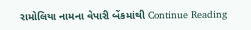રામોલિયા નામના વેપારી બેંકમાંથી Continue Reading